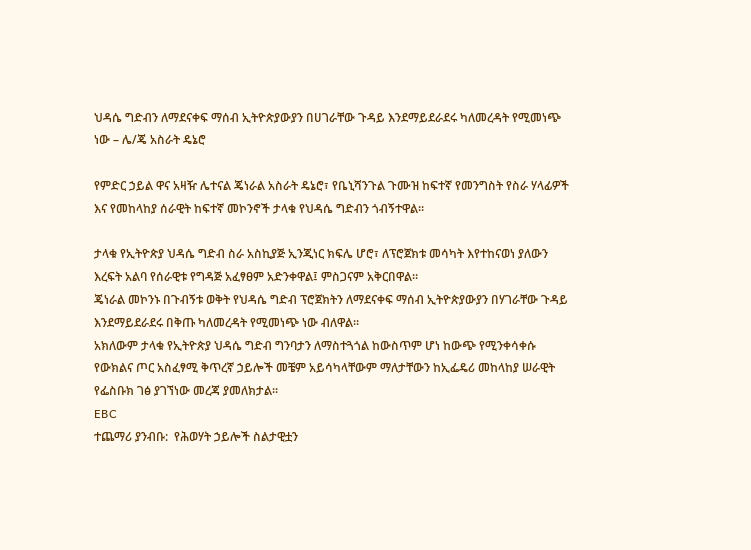ህዳሴ ግድብን ለማደናቀፍ ማሰብ ኢትዮጵያውያን በሀገራቸው ጉዳይ እንደማይደራደሩ ካለመረዳት የሚመነጭ ነው – ሌ/ጄ አስራት ዴኔሮ

የምድር ኃይል ዋና አዛዥ ሌተናል ጄነራል አስራት ዴኔሮ፣ የቤኒሻንጉል ጉሙዝ ከፍተኛ የመንግስት የስራ ሃላፊዎች እና የመከላከያ ሰራዊት ከፍተኛ መኮንኖች ታላቁ የህዳሴ ግድብን ጎብኝተዋል።

ታላቁ የኢትዮጵያ ህዳሴ ግድብ ስራ አስኪያጅ ኢንጂነር ክፍሌ ሆሮ፣ ለፕሮጀክቱ መሳካት እየተከናወነ ያለውን እረፍት አልባ የሰራዊቱ የግዳጅ አፈፃፀም አድንቀዋል፤ ምስጋናም አቅርበዋል።
ጄነራል መኮንኑ በጉብኝቱ ወቅት የህዳሴ ግድብ ፕሮጀክትን ለማደናቀፍ ማሰብ ኢትዮጵያውያን በሃገራቸው ጉዳይ እንደማይደራደሩ በቅጡ ካለመረዳት የሚመነጭ ነው ብለዋል።
አክለውም ታላቁ የኢትዮጵያ ህዳሴ ግድብ ግንባታን ለማስተጓጎል ከውስጥም ሆነ ከውጭ የሚንቀሳቀሱ የውክልና ጦር አስፈፃሚ ቅጥረኛ ኃይሎች መቼም አይሳካላቸውም ማለታቸውን ከኢፌዴሪ መከላከያ ሠራዊት የፌስቡክ ገፅ ያገኘነው መረጃ ያመለክታል።
EBC
ተጨማሪ ያንብቡ:  የሕወሃት ኃይሎች ስልታዊቷን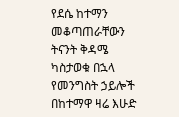የደሴ ከተማን መቆጣጠራቸውን ትናንት ቅዳሜ ካስታወቁ በኋላ የመንግስት ኃይሎች በከተማዋ ዛሬ እሁድ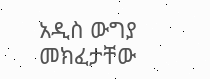አዲስ ውግያ መክፈታቸው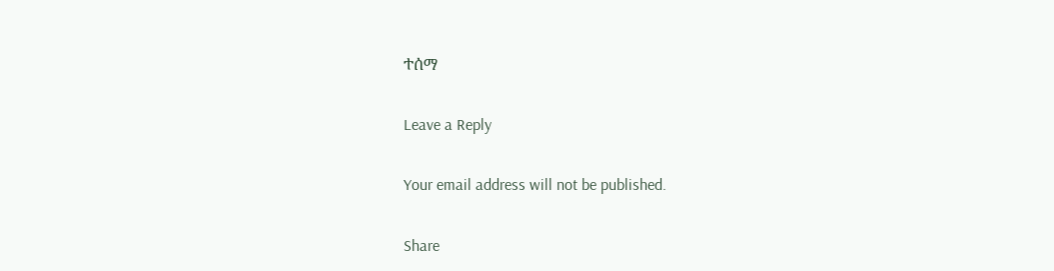ተሰማ

Leave a Reply

Your email address will not be published.

Share